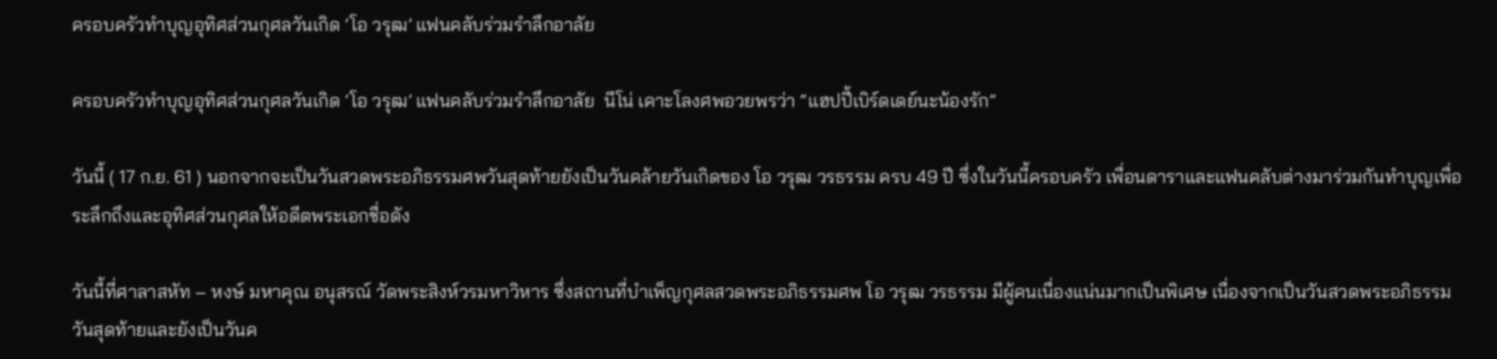ครอบครัวทำบุญอุทิศส่วนกุศลวันเกิด ‘โอ วรุฒ’ แฟนคลับร่วมรำลึกอาลัย

ครอบครัวทำบุญอุทิศส่วนกุศลวันเกิด ‘โอ วรุฒ’ แฟนคลับร่วมรำลึกอาลัย  นีโน่ เคาะโลงศพอวยพรว่า “แฮปปี้เบิร์ดเดย์นะน้องรัก”

วันนี้ ( 17 ก.ย. 61 ) นอกจากจะเป็นวันสวดพระอภิธรรมศพวันสุดท้ายยังเป็นวันคล้ายวันเกิดของ โอ วรุฒ วรธรรม ครบ 49 ปี ซึ่งในวันนี้ครอบครัว เพื่อนดาราและแฟนคลับต่างมาร่วมกันทำบุญเพื่อระลึกถึงและอุทิศส่วนกุศลให้อดีตพระเอกชื่อดัง

วันนี้ที่ศาลาสหัท – หงษ์ มหาคุณ อนุสรณ์ วัดพระสิงห์วรมหาวิหาร ซึ่งสถานที่บำเพ็ญกุศลสวดพระอภิธรรมศพ โอ วรุฒ วรธรรม มีผู้คนเนื่องแน่นมากเป็นพิเศษ เนื่องจากเป็นวันสวดพระอภิธรรมวันสุดท้ายและยังเป็นวันค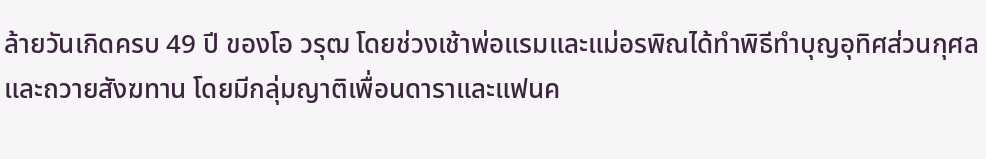ล้ายวันเกิดครบ 49 ปี ของโอ วรุฒ โดยช่วงเช้าพ่อแรมและแม่อรพิณได้ทำพิธีทำบุญอุทิศส่วนกุศลและถวายสังฆทาน โดยมีกลุ่มญาติเพื่อนดาราและแฟนค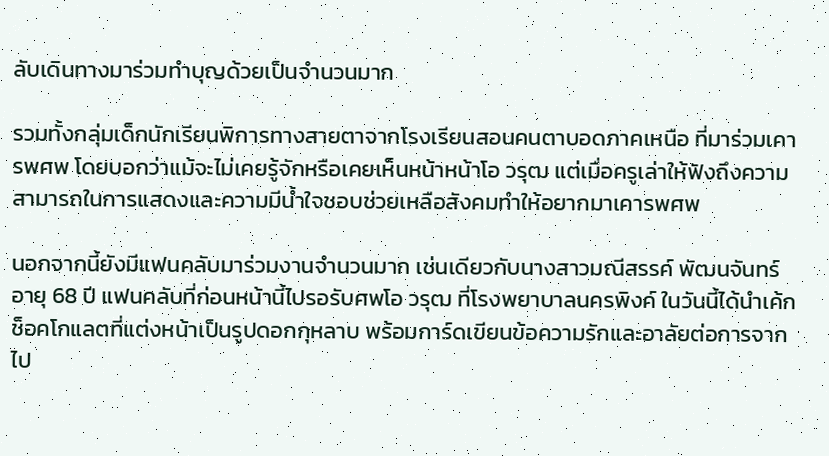ลับเดินทางมาร่วมทำบุญด้วยเป็นจำนวนมาก

รวมทั้งกลุ่มเด็กนักเรียนพิการทางสายตาจากโรงเรียนสอนคนตาบอดภาคเหนือ ที่มาร่วมเคารพศพ โดยบอกว่าแม้จะไม่เคยรู้จักหรือเคยเห็นหน้าหน้าโอ วรุฒ แต่เมื่อครูเล่าให้ฟังถึงความสามารถในการแสดงและความมีน้ำใจชอบช่วยเหลือสังคมทำให้อยากมาเคารพศพ

นอกจากนี้ยังมีแฟนคลับมาร่วมงานจำนวนมาก เช่นเดียวกับนางสาวมณีสรรค์ พัฒนจันทร์ อายุ 68 ปี แฟนคลับที่ก่อนหน้านี้ไปรอรับศพโอ วรุฒ ที่โรงพยาบาลนครพิงค์ ในวันนี้ได้นำเค้กช็อคโกแลตที่แต่งหน้าเป็นรูปดอกกุหลาบ พร้อมการ์ดเขียนข้อความรักและอาลัยต่อการจากไป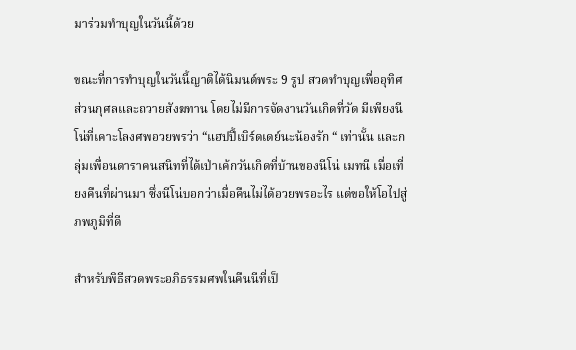มาร่วมทำบุญในวันนี้ด้วย

ขณะที่การทำบุญในวันนี้ญาติได้นิมนต์พระ 9 รูป สวดทำบุญเพื่ออุทิศส่วนกุศลและถวายสังฆทาน โดยไม่มีการจัดงานวันเกิดที่วัด มีเพียงนีโน่ที่เคาะโลงศพอวยพรว่า “แฮปปี้เบิร์ดเดย์นะน้องรัก “ เท่านั้น และกลุ่มเพื่อนดาราคนสนิทที่ได้เป่าเค้กวันเกิดที่บ้านของนีโน่ เมทนี เมื่อเที่ยงคืนที่ผ่านมา ซึ่งนีโน่บอกว่าเมื่อคืนไม่ได้อวยพรอะไร แต่ขอให้โอไปสู่ภพภูมิที่ดี

สำหรับพิธีสวดพระอภิธรรมศพในคืนนีที่เป็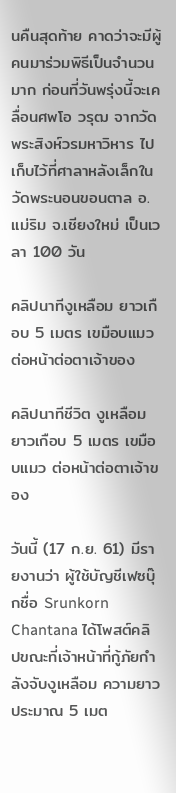นคืนสุดท้าย คาดว่าจะมีผู้คนมาร่วมพิธีเป็นจำนวนมาก ก่อนที่วันพรุ่งนี้จะเคลื่อนศพโอ วรุฒ จากวัดพระสิงห์วรมหาวิหาร ไปเก็บไว้ที่ศาลาหลังเล็กในวัดพระนอนขอนตาล อ.แม่ริม จ.เชียงใหม่ เป็นเวลา 100 วัน

คลิปนาทีงูเหลือม ยาวเกือบ 5 เมตร เขมือบแมว ต่อหน้าต่อตาเจ้าของ

คลิปนาทีชีวิต งูเหลือมยาวเกือบ 5 เมตร เขมือบแมว ต่อหน้าต่อตาเจ้าของ

วันนี้ (17 ก.ย. 61) มีรายงานว่า ผู้ใช้บัญชีเฟซบุ๊กชื่อ Srunkorn Chantana ได้โพสต์คลิปขณะที่เจ้าหน้าที่กู้ภัยกำลังจับงูเหลือม ความยาวประมาณ 5 เมต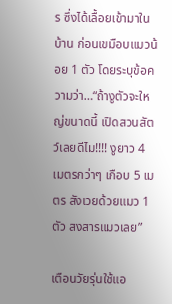ร ซึ่งได้เลื้อยเข้ามาในบ้าน ก่อนเขมือบแมวน้อย 1 ตัว โดยระบุข้อความว่า…“ถ้างูตัวจะใหญ่ขนาดนี้ เปิดสวนสัตว์เลยดีไม!!!! งูยาว 4 เมตรกว่าๆ เกือบ 5 เมตร สังเวยด้วยแมว 1 ตัว สงสารแมวเลย”

เตือนวัยรุ่นใช้แอ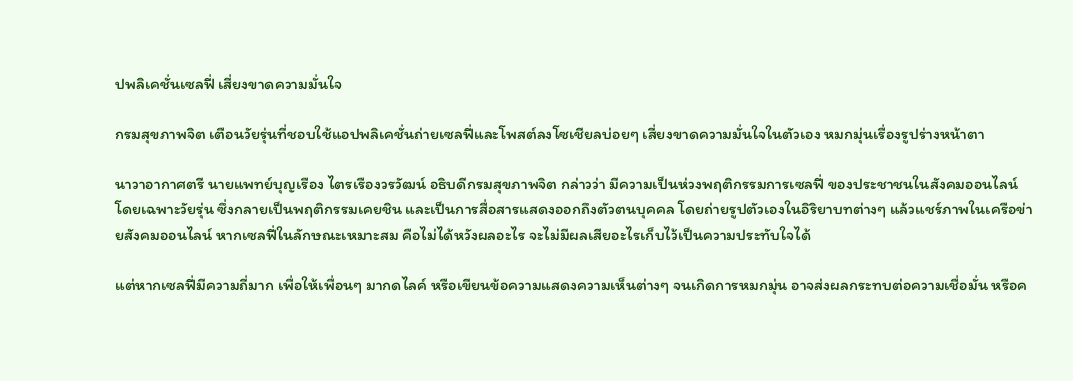ปพลิเคชั่นเซลฟี่ เสี่ยงขาดความมั่นใจ

กรมสุขภาพจิต เตือนวัยรุ่นที่ชอบใช้แอปพลิเคชั่นถ่ายเซลฟี่และโพสต์ลงโซเชียลบ่อยๆ เสี่ยงขาดความมั่นใจในตัวเอง หมกมุ่นเรื่องรูปร่างหน้าตา

นาวาอากาศตรี นายแพทย์บุญเรือง ไตรเรืองวรวัฒน์ อธิบดีกรมสุขภาพจิต กล่าวว่า มีความเป็นห่วงพฤติกรรมการเซลฟี่ ของประชาชนในสังคมออนไลน์ โดยเฉพาะวัยรุ่น ซึ่งกลายเป็นพฤติกรรมเคยชิน และเป็นการสื่อสารแสดงออกถึงตัวตนบุคคล โดยถ่ายรูปตัวเองในอิริยาบทต่างๆ แล้วแชร์ภาพในเครือข่ายสังคมออนไลน์ หากเซลฟี่ในลักษณะเหมาะสม คือไม่ได้หวังผลอะไร จะไม่มีผลเสียอะไรเก็บไว้เป็นความประทับใจได้

แต่หากเซลฟี่มีความถี่มาก เพื่อให้เพื่อนๆ มากดไลค์ หรือเขียนข้อความแสดงความเห็นต่างๆ จนเกิดการหมกมุ่น อาจส่งผลกระทบต่อความเชื่อมั่น หรือค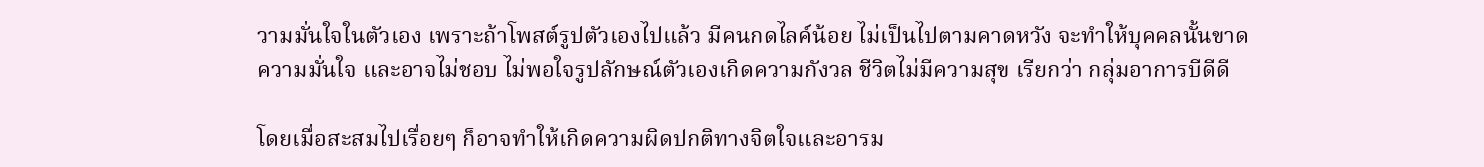วามมั่นใจในตัวเอง เพราะถ้าโพสต์รูปตัวเองไปแล้ว มีคนกดไลค์น้อย ไม่เป็นไปตามคาดหวัง จะทำให้บุคคลนั้นขาดความมั่นใจ และอาจไม่ชอบ ไม่พอใจรูปลักษณ์ตัวเองเกิดความกังวล ชีวิตไม่มีความสุข เรียกว่า กลุ่มอาการบีดีดี

โดยเมื่อสะสมไปเรื่อยๆ ก็อาจทำให้เกิดความผิดปกติทางจิตใจและอารม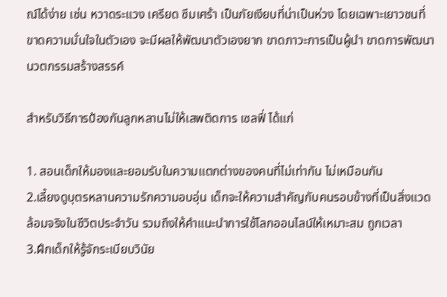ณ์ได้ง่าย เช่น หวาดระแวง เครียด ซึมเศร้า เป็นภัยเงียบที่น่าเป็นห่วง โดยเฉพาะเยาวชนที่ขาดความมั่นใจในตัวเอง จะมีผลให้พัฒนาตัวเองยาก ขาดภาวะการเป็นผู้นำ ขาดการพัฒนานวตกรรมสร้างสรรค์

สำหรับวิธีการป้องกันลูกหลานไม่ให้เสพติดการ เซลฟี่ ได้แก่

1. สอนเด็กให้มองและยอมรับในความแตกต่างของคนที่ไม่เท่ากัน ไม่เหมือนกัน
2.เลี้ยงดูบุตรหลานความรักความอบอุ่น เด็กจะให้ความสำคัญกับคนรอบข้างที่เป็นสิ่งแวดล้อมจริงในชีวิตประจำวัน รวมถึงให้คำแนะนำการใช้โลกออนไลน์ให้เหมาะสม ถูกเวลา
3.ฝึกเด็กให้รู้จักระเบียบวินัย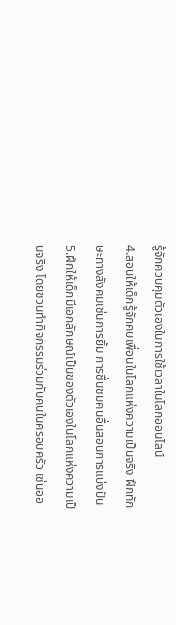รู้จักควบคุมตัวเองในการใช้เวลาในโลกออนไลน์
4.สอนให้เด็กรู้จักคบเพื่อนในโลกแห่งความเป็นจริง ฝึกทักษะทางสังคมเช่นการยิ้ม การชื่นชมคนอื่นสอนการแบ่งปัน
5.ฝึกให้เด็กมีเอกลักษณ์เป็นของตัวเองในโลกแห่งความเป็นจริง โดยชวนทำกิจกรรมร่วมกับคนในครอบครัว เช่นออ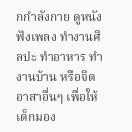กกำลังกาย ดูหนัง ฟังเพลง ทำงานศิลปะ ทำอาหาร ทำงานบ้าน หรือจิตอาสาอื่นๆ เพื่อให้เด็กมอง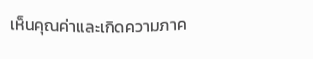เห็นคุณค่าและเกิดความภาค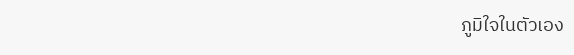ภูมิใจในตัวเอง